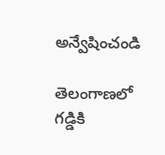అన్వేషించండి

తెలంగాణలో గడ్డికి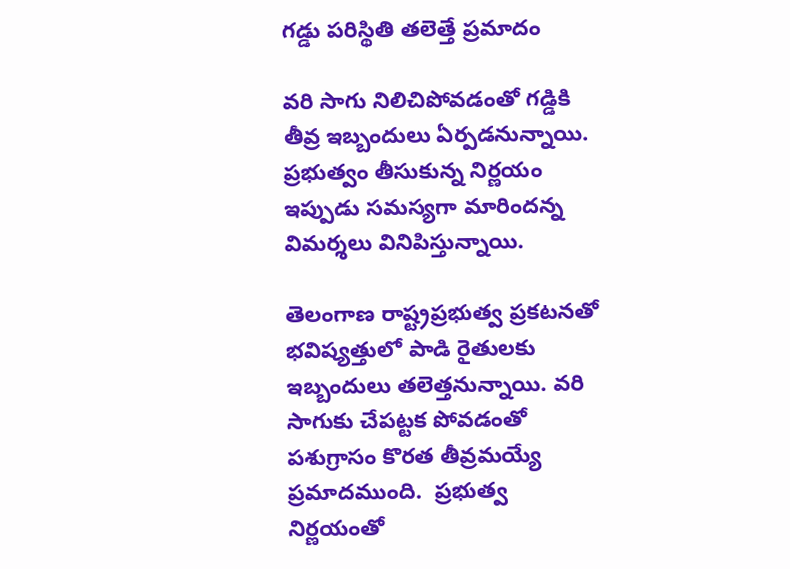గడ్డు పరిస్థితి తలెత్తే ప్రమాదం

వరి సాగు నిలిచిపోవడంతో గడ్డికి తీవ్ర ఇబ్బందులు ఏర్పడనున్నాయి. ప్రభుత్వం తీసుకున్న నిర్ణయం ఇప్పుడు సమస్యగా మారిందన్న విమర్శలు వినిపిస్తున్నాయి.

తెలంగాణ రాష్ట్రప్రభుత్వ ప్రకటనతో భవిష్యత్తులో పాడి రైతులకు ఇబ్బందులు తలెత్తనున్నాయి. వరి సాగుకు చేపట్టక పోవడంతో పశుగ్రాసం కొరత తీవ్రమయ్యే ప్రమాదముంది.  ప్రభుత్వ నిర్ణయంతో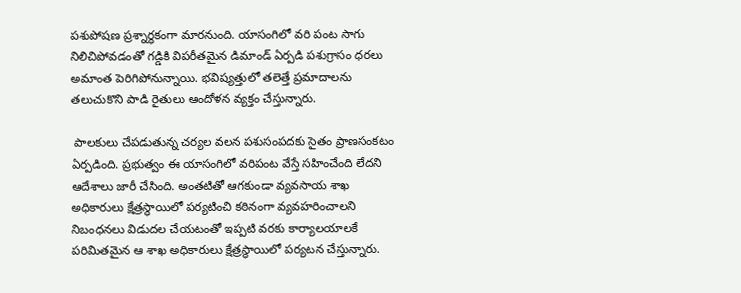పశుపోషణ ప్రశ్నార్థకంగా మారనుంది. యాసంగిలో వరి పంట సాగు నిలిచిపోవడంతో గడ్డికి విపరీతమైన డిమాండ్ ఏర్పడి పశుగ్రాసం ధరలు అమాంత పెరిగిపోనున్నాయి. భవిష్యత్తులో తలెత్తే ప్రమాదాలను తలుచుకొని పాడి రైతులు ఆందోళన వ్యక్తం చేస్తున్నారు.

 పాలకులు చేపడుతున్న చర్యల వలన పశుసంపదకు సైతం ప్రాణసంకటం ఏర్పడింది. ప్రభుత్వం ఈ యాసంగిలో వరిపంట వేస్తే సహించేంది లేదని ఆదేశాలు జారీ చేసింది. అంతటితో ఆగకుండా వ్యవసాయ శాఖ అధికారులు క్షేత్రస్థాయిలో పర్యటించి కఠినంగా వ్యవహరించాలని నిబంధనలు విడుదల చేయటంతో ఇప్పటి వరకు కార్యాలయాలకే పరిమితమైన ఆ శాఖ అధికారులు క్షేత్రస్థాయిలో పర్యటన చేస్తున్నారు.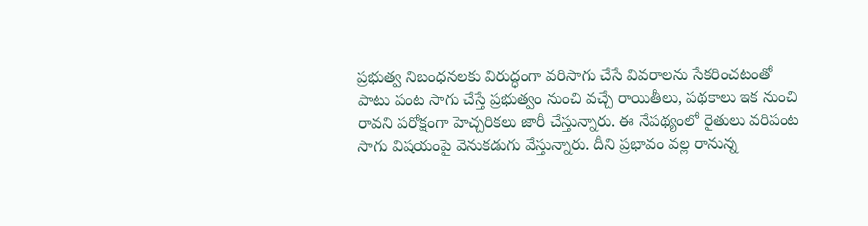ప్రభుత్వ నిబంధనలకు విరుద్ధంగా వరిసాగు చేసే వివరాలను సేకరించటంతో పాటు పంట సాగు చేస్తే ప్రభుత్వం నుంచి వచ్చే రాయితీలు, పథకాలు ఇక నుంచి రావని పరోక్షంగా హెచ్చరికలు జారీ చేస్తున్నారు. ఈ నేపథ్యంలో రైతులు వరిపంట సాగు విషయంపై వెనుకడుగు వేస్తున్నారు. దీని ప్రభావం వల్ల రానున్న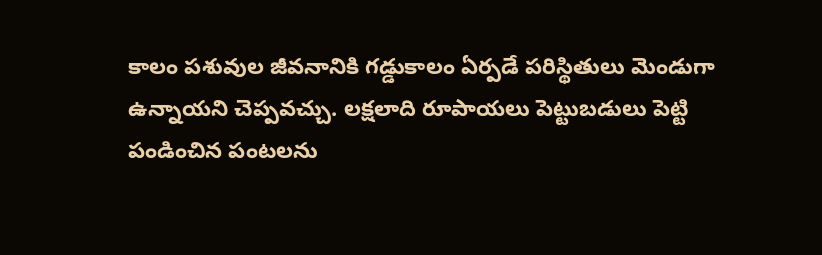కాలం పశువుల జీవనానికి గడ్డుకాలం ఏర్పడే పరిస్థితులు మెండుగా ఉన్నాయని చెప్పవచ్చు. లక్షలాది రూపాయలు పెట్టుబడులు పెట్టి పండించిన పంటలను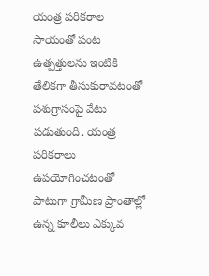యంత్ర పరికరాల సాయంతో పంట ఉత్పత్తులను ఇంటికి తేలికగా తీసుకురావటంతో పశుగ్రాసంపై వేటు పడుతుంది. యంత్ర పరికరాలు ఉపయోగించటంతో పాటుగా గ్రామీణ ప్రాంతాల్లో ఉన్న కూలీలు ఎక్కువ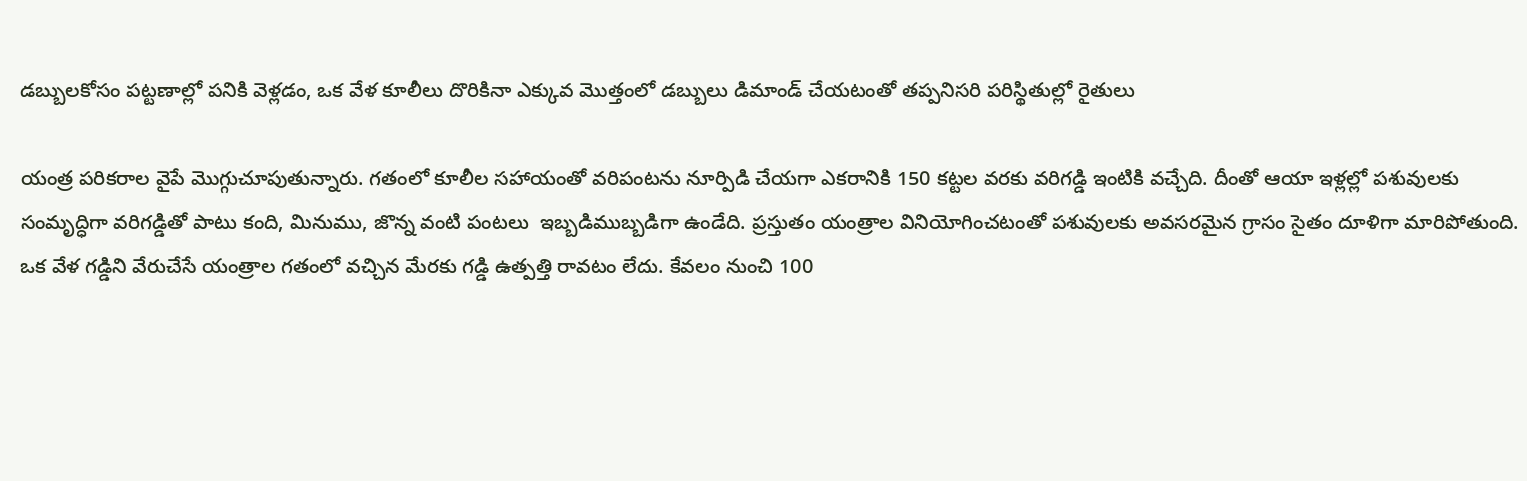డబ్బులకోసం పట్టణాల్లో పనికి వెళ్లడం, ఒక వేళ కూలీలు దొరికినా ఎక్కువ మొత్తంలో డబ్బులు డిమాండ్ చేయటంతో తప్పనిసరి పరిస్థితుల్లో రైతులు

యంత్ర పరికరాల వైపే మొగ్గుచూపుతున్నారు. గతంలో కూలీల సహాయంతో వరిపంటను నూర్పిడి చేయగా ఎకరానికి 150 కట్టల వరకు వరిగడ్డి ఇంటికి వచ్చేది. దీంతో ఆయా ఇళ్లల్లో పశువులకు సంమృద్ధిగా వరిగడ్డితో పాటు కంది, మినుము, జొన్న వంటి పంటలు  ఇబ్బడిముబ్బడిగా ఉండేది. ప్రస్తుతం యంత్రాల వినియోగించటంతో పశువులకు అవసరమైన గ్రాసం సైతం దూళిగా మారిపోతుంది. ఒక వేళ గడ్డిని వేరుచేసే యంత్రాల గతంలో వచ్చిన మేరకు గడ్డి ఉత్పత్తి రావటం లేదు. కేవలం నుంచి 100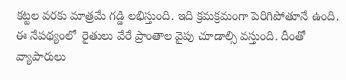కట్టల వరకు మాత్రమే గడ్డి లభిస్తుంది. ఇది క్రమక్రమంగా పెరిగిపోతూనే ఉంది. ఈ నేపథ్యంలో  రైతులు వేరే ప్రాంతాల వైపు చూడాల్సి వస్తుంది. దీంతో  వ్యాపారులు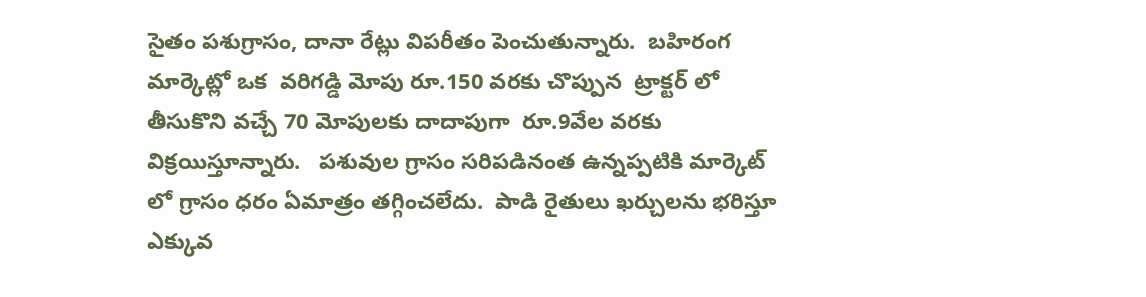సైతం పశుగ్రాసం, దానా రేట్లు విపరీతం పెంచుతున్నారు.  బహిరంగ మార్కెట్లో ఒక  వరిగడ్డి మోపు రూ.150 వరకు చొప్పున  ట్రాక్టర్ లో తీసుకొని వచ్చే 70 మోపులకు దాదాపుగా  రూ.9వేల వరకు  విక్రయిస్తూన్నారు.   పశువుల గ్రాసం సరిపడినంత ఉన్నప్పటికి మార్కెట్ లో గ్రాసం ధరం ఏమాత్రం తగ్గించలేదు.  పాడి రైతులు ఖర్చులను భరిస్తూ ఎక్కువ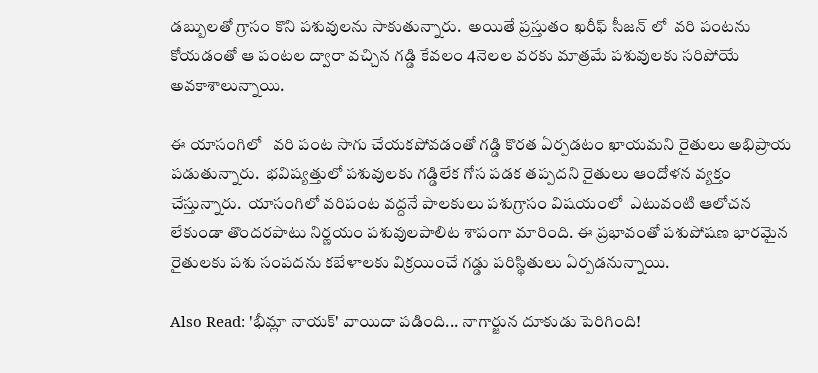డబ్బులతో గ్రాసం కొని పశువులను సాకుతున్నారు.  అయితే ప్రస్తుతం ఖరీఫ్ సీజన్ లో  వరి పంటను కోయడంతో ఆ పంటల ద్వారా వచ్చిన గడ్డి కేవలం 4నెలల వరకు మాత్రమే పశువులకు సరిపోయే అవకాశాలున్నాయి.

ఈ యాసంగిలో   వరి పంట సాగు చేయకపోవడంతో గడ్డి కొరత ఏర్పడటం ఖాయమని రైతులు అభిప్రాయ పడుతున్నారు.  భవిష్యత్తులో పశువులకు గడ్డిలేక గోస పడక తప్పదని రైతులు ఆందోళన వ్యక్తం చేస్తున్నారు.  యాసంగిలో వరిపంట వద్దనే పాలకులు పశుగ్రాసం విషయంలో  ఎటువంటి ఆలోచన లేకుండా తొందరపాటు నిర్ణయం పశువులపాలిట శాపంగా మారింది. ఈ ప్రభావంతో పశుపోషణ భారమైన రైతులకు పశు సంపదను కబేళాలకు విక్రయించే గడ్డు పరిస్థితులు ఏర్పడనున్నాయి.

Also Read: 'భీమ్లా నాయక్' వాయిదా పడింది... నాగార్జున దూకుడు పెరిగింది!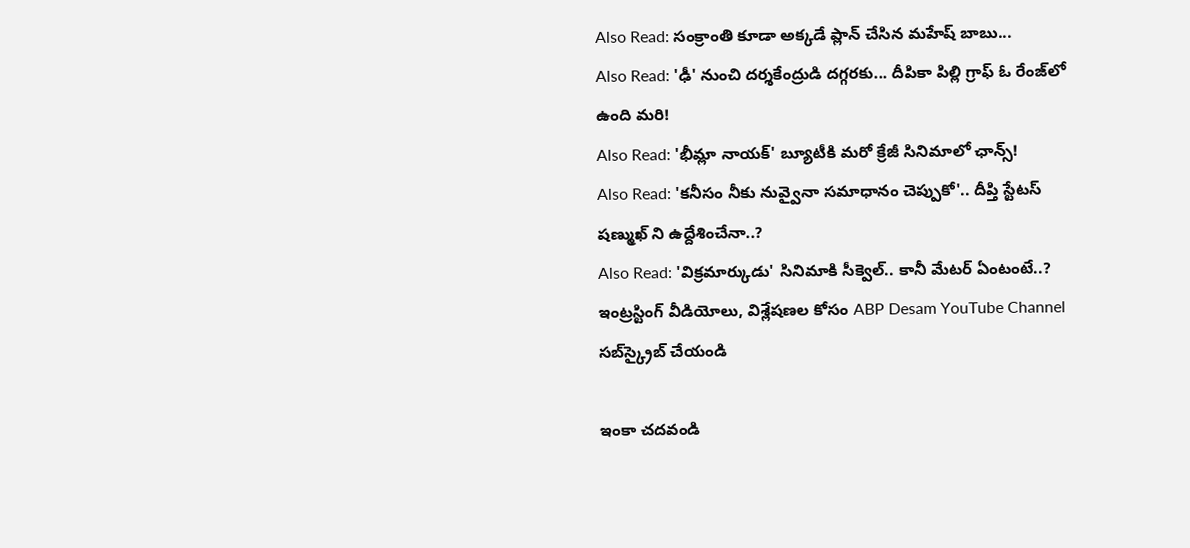Also Read: సంక్రాంతి కూడా అక్కడే ప్లాన్ చేసిన మహేష్ బాబు...
Also Read: 'ఢీ' నుంచి దర్శకేంద్రుడి దగ్గరకు... దీపికా పిల్లి గ్రాఫ్ ఓ రేంజ్‌లో ఉంది మ‌రి!
Also Read: 'భీమ్లా నాయక్' బ్యూటీకి మరో క్రేజీ సినిమాలో ఛాన్స్!
Also Read: 'కనీసం నీకు నువ్వైనా సమాధానం చెప్పుకో'.. దీప్తి స్టేటస్ షణ్ముఖ్ ని ఉద్దేశించేనా..?
Also Read: 'విక్రమార్కుడు' సినిమాకి సీక్వెల్.. కానీ మేటర్ ఏంటంటే..?
ఇంట్రస్టింగ్‌ వీడియోలు, విశ్లేషణల కోసం ABP Desam YouTube Channel సబ్‌స్క్రైబ్‌ చేయండి

ఇంకా చదవండి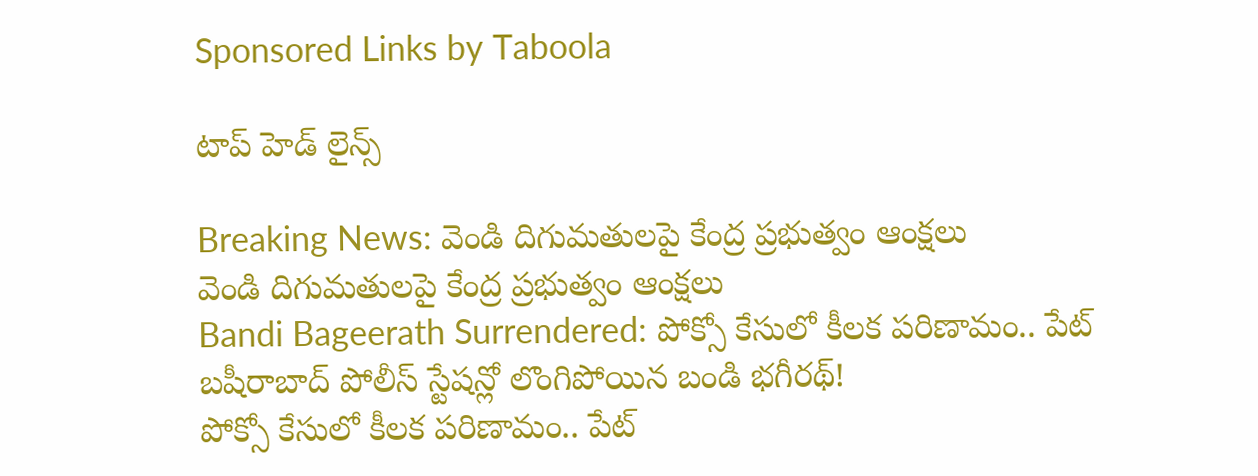Sponsored Links by Taboola

టాప్ హెడ్ లైన్స్

Breaking News: వెండి దిగుమతులపై కేంద్ర ప్రభుత్వం ఆంక్షలు
వెండి దిగుమతులపై కేంద్ర ప్రభుత్వం ఆంక్షలు
Bandi Bageerath Surrendered: పోక్సో కేసులో కీలక పరిణామం.. పేట్ బషీరాబాద్ పోలీస్ స్టేషన్లో లొంగిపోయిన బండి భగీరథ్!
పోక్సో కేసులో కీలక పరిణామం.. పేట్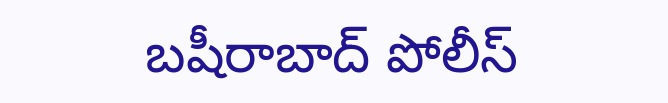బషీరాబాద్ పోలీస్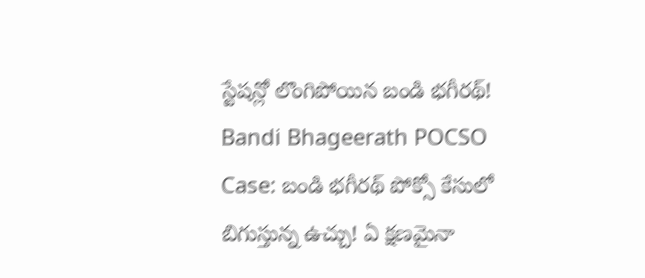స్టేషన్లో లొంగిపోయిన బండి భగీరథ్!
Bandi Bhageerath POCSO Case: బండి భగీరథ్‌ పోక్సో కేసులో బిగుస్తున్న ఉచ్చు! ఏ క్షణమైనా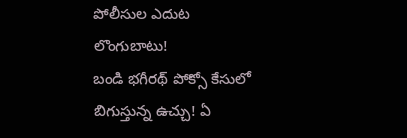పోలీసుల ఎదుట లొంగుబాటు!
బండి భగీరథ్‌ పోక్సో కేసులో బిగుస్తున్న ఉచ్చు! ఏ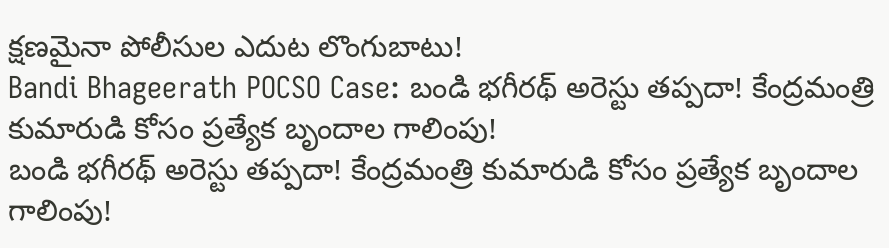క్షణమైనా పోలీసుల ఎదుట లొంగుబాటు!
Bandi Bhageerath POCSO Case: బండి భగీరథ్‌ అరెస్టు తప్పదా! కేంద్రమంత్రి కుమారుడి కోసం ప్రత్యేక బృందాల గాలింపు!
బండి భగీరథ్‌ అరెస్టు తప్పదా! కేంద్రమంత్రి కుమారుడి కోసం ప్రత్యేక బృందాల గాలింపు!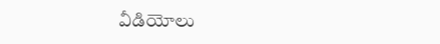వీడియోలు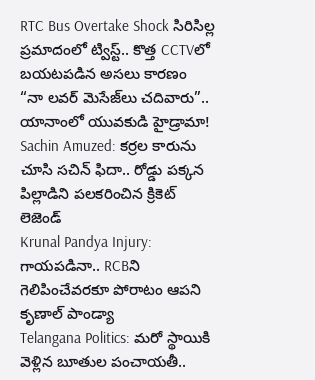RTC Bus Overtake Shock సిరిసిల్ల ప్రమాదంలో ట్విస్ట్.. కొత్త CCTVలో బయటపడిన అసలు కారణం
“నా లవర్ మెసేజ్‌లు చదివారు”.. యానాంలో యువకుడి హైడ్రామా!
Sachin Amuzed: కర్రల కారును చూసి సచిన్ ఫిదా.. రోడ్డు పక్కన పిల్లాడిని పలకరించిన క్రికెట్ లెజెండ్
Krunal Pandya Injury: గాయపడినా.. RCBని గెలిపించేవరకూ పోరాటం ఆపని కృణాల్ పాండ్యా
Telangana Politics: మరో స్థాయికి వెళ్లిన బూతుల పంచాయతీ..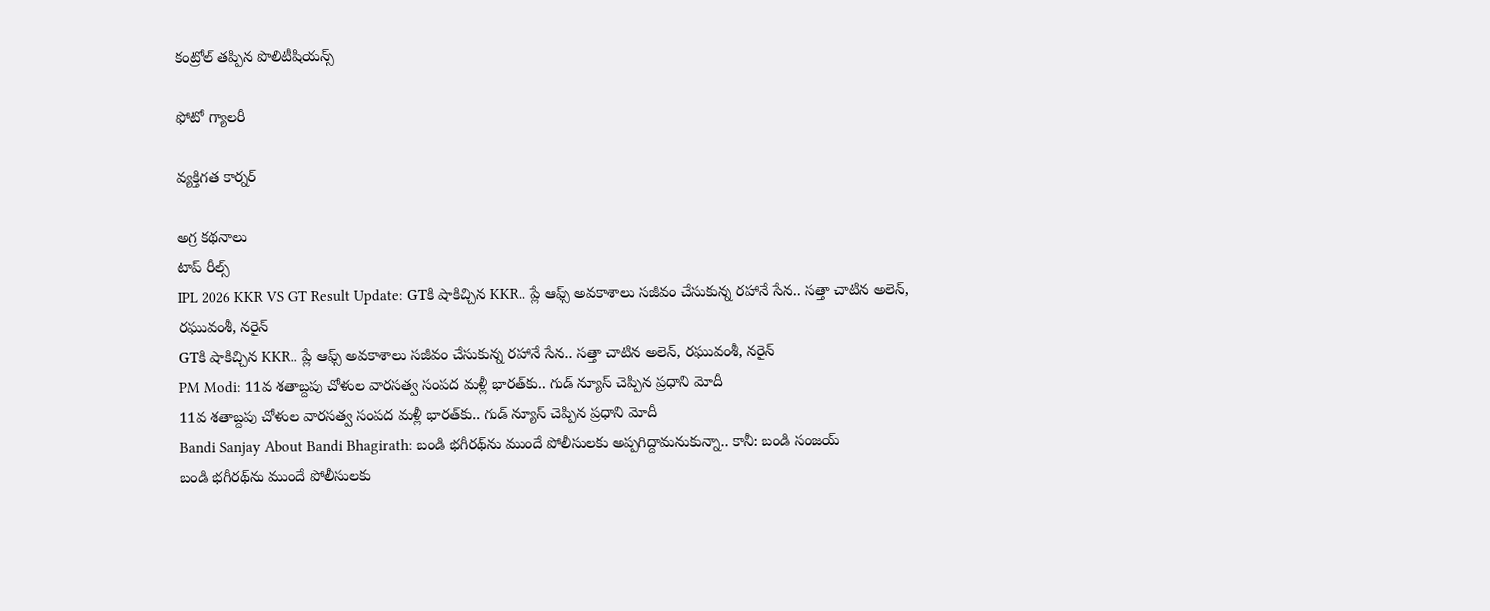కంట్రోల్ తప్పిన పొలిటీషియన్స్

ఫోటో గ్యాలరీ

వ్యక్తిగత కార్నర్

అగ్ర కథనాలు
టాప్ రీల్స్
IPL 2026 KKR VS GT Result Update: GTకి షాకిచ్చిన KKR.. ప్లే ఆఫ్స్ అవ‌కాశాలు స‌జీవం చేసుకున్న ర‌హానే సేన‌.. స‌త్తా చాటిన అలెన్, ర‌ఘువంశీ, న‌రైన్
GTకి షాకిచ్చిన KKR.. ప్లే ఆఫ్స్ అవ‌కాశాలు స‌జీవం చేసుకున్న ర‌హానే సేన‌.. స‌త్తా చాటిన అలెన్, ర‌ఘువంశీ, న‌రైన్
PM Modi: 11వ శతాబ్దపు చోళుల వారసత్వ సంపద మళ్లీ భారత్‌కు.. గుడ్ న్యూస్ చెప్పిన ప్రధాని మోదీ
11వ శతాబ్దపు చోళుల వారసత్వ సంపద మళ్లీ భారత్‌కు.. గుడ్ న్యూస్ చెప్పిన ప్రధాని మోదీ
Bandi Sanjay About Bandi Bhagirath: బండి భగీరథ్‌ను ముందే పోలీసులకు అప్పగిద్దామనుకున్నా.. కానీ: బండి సంజయ్
బండి భగీరథ్‌ను ముందే పోలీసులకు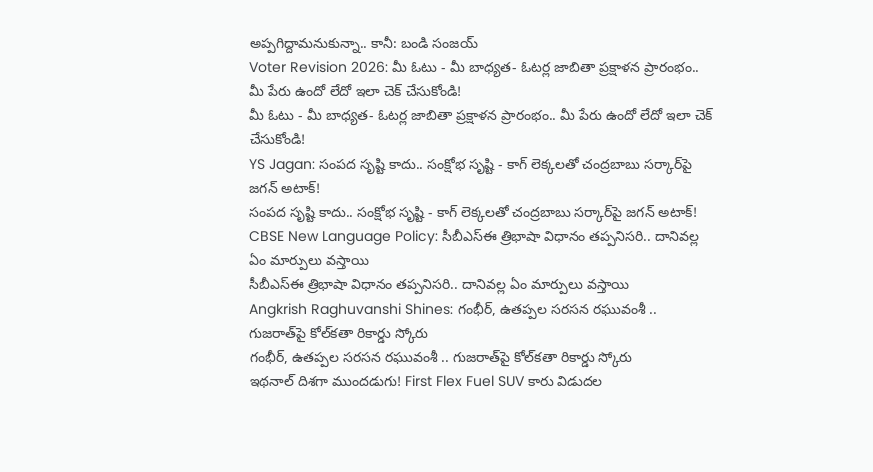అప్పగిద్దామనుకున్నా.. కానీ: బండి సంజయ్
Voter Revision 2026: మీ ఓటు - మీ బాధ్యత- ఓటర్ల జాబితా ప్రక్షాళన ప్రారంభం.. మీ పేరు ఉందో లేదో ఇలా చెక్ చేసుకోండి!
మీ ఓటు - మీ బాధ్యత- ఓటర్ల జాబితా ప్రక్షాళన ప్రారంభం.. మీ పేరు ఉందో లేదో ఇలా చెక్ చేసుకోండి!
YS Jagan: సంపద సృష్టి కాదు.. సంక్షోభ సృష్టి - కాగ్ లెక్కలతో చంద్రబాబు సర్కార్‌పై జగన్ అటాక్!
సంపద సృష్టి కాదు.. సంక్షోభ సృష్టి - కాగ్ లెక్కలతో చంద్రబాబు సర్కార్‌పై జగన్ అటాక్!
CBSE New Language Policy: సీబీఎస్ఈ త్రిభాషా విధానం తప్పనిసరి.. దానివల్ల ఏం మార్పులు వస్తాయి
సీబీఎస్ఈ త్రిభాషా విధానం తప్పనిసరి.. దానివల్ల ఏం మార్పులు వస్తాయి
Angkrish Raghuvanshi Shines: గంభీర్, ఉత‌ప్ప‌ల స‌ర‌స‌న‌ రఘువంశీ .. గుజరాత్‌పై కోల్‌కతా రికార్డు స్కోరు
గంభీర్, ఉత‌ప్ప‌ల స‌ర‌స‌న‌ రఘువంశీ .. గుజరాత్‌పై కోల్‌కతా రికార్డు స్కోరు
ఇథనాల్‌ దిశగా ముందడుగు! First Flex Fuel SUV కారు విడుదల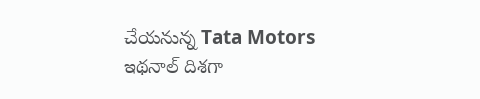చేయనున్న Tata Motors
ఇథనాల్‌ దిశగా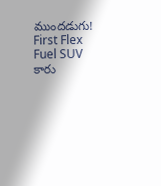ముందడుగు! First Flex Fuel SUV కారు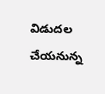విడుదల చేయనున్న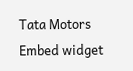Tata Motors
Embed widget